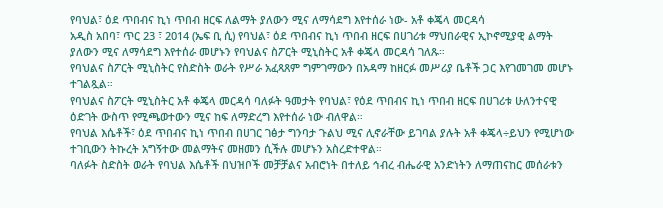የባህል፣ ዕደ ጥበብና ኪነ ጥበብ ዘርፍ ለልማት ያለውን ሚና ለማሳደግ እየተሰራ ነው- አቶ ቀጄላ መርዳሳ
አዲስ አበባ፣ ጥር 23 ፣ 2014 (ኤፍ ቢ ሲ) የባህል፣ ዕደ ጥበብና ኪነ ጥበብ ዘርፍ በሀገሪቱ ማህበራዊና ኢኮኖሚያዊ ልማት ያለውን ሚና ለማሳደግ እየተሰራ መሆኑን የባህልና ስፖርት ሚኒስትር አቶ ቀጄላ መርዳሳ ገለጹ።
የባህልና ስፖርት ሚኒስትር የስድስት ወራት የሥራ አፈጻጸም ግምገማውን በአዳማ ከዘርፉ መሥሪያ ቤቶች ጋር እየገመገመ መሆኑ ተገልጿል።
የባህልና ስፖርት ሚኒስትር አቶ ቀጄላ መርዳሳ ባለፉት ዓመታት የባህል፣ የዕደ ጥበብና ኪነ ጥበብ ዘርፍ በሀገሪቱ ሁለንተናዊ ዕድገት ውስጥ የሚጫወተውን ሚና ከፍ ለማድረግ እየተሰራ ነው ብለዋል።
የባህል እሴቶች፣ ዕደ ጥበብና ኪነ ጥበብ በሀገር ገፅታ ግንባታ ጉልህ ሚና ሊኖራቸው ይገባል ያሉት አቶ ቀጄላ÷ይህን የሚሆነው ተገቢውን ትኩረት አግኝተው መልማትና መዘመን ሲችሉ መሆኑን አስረድተዋል።
ባለፉት ስድስት ወራት የባህል እሴቶች በህዝቦች መቻቻልና አብሮነት በተለይ ኅብረ ብሔራዊ አንድነትን ለማጠናከር መሰራቱን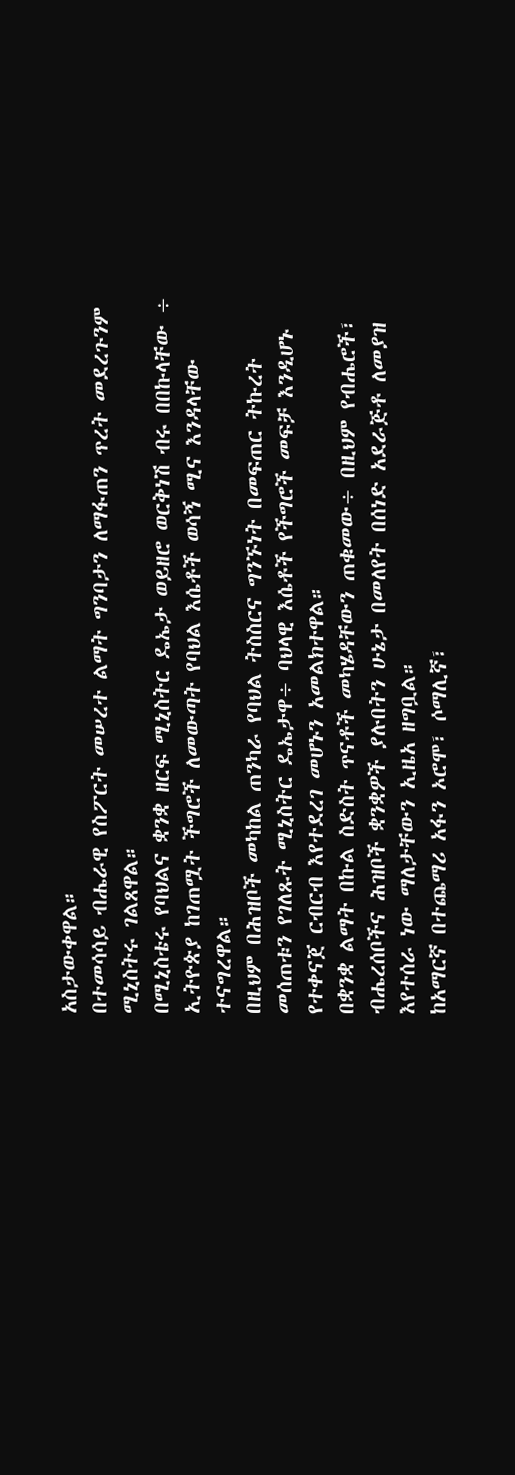አስታውቀዋል።
በተመሳሳይ ብሔራዊ የስፖርት መሠረተ ልማት ግንባታን ለማፋጠን ጥረት መደረጉንም ሚኒስትሩ ገልጸዋል።
በሚኒስቴሩ የባህልና ቋንቋ ዘርፍ ሚኒስትር ዴኤታ ወይዘሮ ወርቅነሽ ብሩ በበኩላቸው ÷ ኢትዮጵያ ከገጠሟት ችግሮች ለመውጣት የባህል እሴቶች ወሳኝ ሚና እንዳላቸው ተናግረዋል።
በዚህም በሕዝቦች መካከል ጠንካራ የባህል ትስስርና ግንኙነት በመፍጠር ትኩረት መሰጠቱን የገለጹት ሚኒስትር ዴኤታዋ÷ ባህላዊ እሴቶች የችግሮች መፍቻ እንዲሆኑ የተቀናጀ ርብርብ እየተደረገ መሆኑን አመልክተዋል።
በቋንቋ ልማት በኩል ስድስት ጥናቶች መካሄዳቸውን ጠቁመው÷ በዚህም የብሔሮች፣ ብሔረሰቦችና ሕዝቦች ቋንቋዎች ያሉበትን ሁኔታ በመለየት በሰነድ አደራጅቶ ለመያዝ እየተሰራ ነው ማለታቸውን ኢዜአ ዘግቧል።
ከአማርኛ በተጨማሪ አፋን ኦሮሞ፣ ሶማሊኛ፣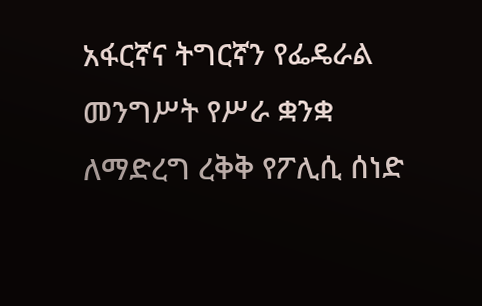አፋርኛና ትግርኛን የፌዴራል መንግሥት የሥራ ቋንቋ ለማድረግ ረቅቅ የፖሊሲ ሰነድ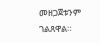መዘጋጀቱንም ገልጸዋል።